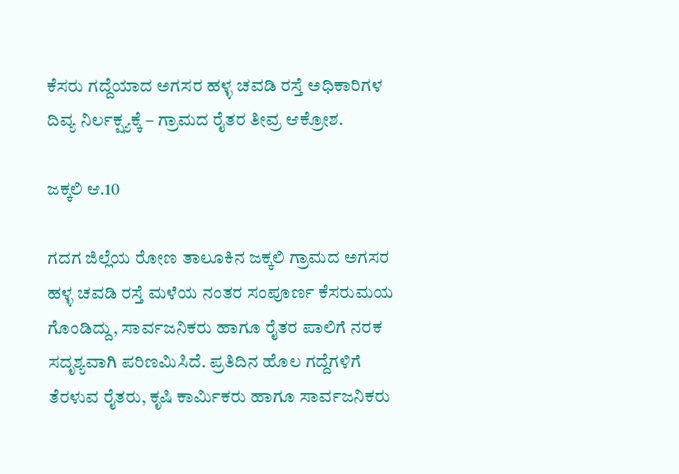ಕೆಸರು ಗದ್ದೆಯಾದ ಅಗಸರ ಹಳ್ಳ ಚವಡಿ ರಸ್ತೆ ಅಧಿಕಾರಿಗಳ ದಿವ್ಯ ನಿರ್ಲಕ್ಷ್ಯಕ್ಕೆ – ಗ್ರಾಮದ ರೈತರ ತೀವ್ರ ಆಕ್ರೋಶ.

ಜಕ್ಕಲಿ ಆ.10

ಗದಗ ಜಿಲ್ಲೆಯ ರೋಣ ತಾಲೂಕಿನ ಜಕ್ಕಲಿ ಗ್ರಾಮದ ಅಗಸರ ಹಳ್ಳ ಚವಡಿ ರಸ್ತೆ ಮಳೆಯ ನಂತರ ಸಂಪೂರ್ಣ ಕೆಸರುಮಯ ಗೊಂಡಿದ್ದು, ಸಾರ್ವಜನಿಕರು ಹಾಗೂ ರೈತರ ಪಾಲಿಗೆ ನರಕ ಸದೃಶ್ಯವಾಗಿ ಪರಿಣಮಿಸಿದೆ. ಪ್ರತಿದಿನ ಹೊಲ ಗದ್ದೆಗಳಿಗೆ ತೆರಳುವ ರೈತರು, ಕೃಷಿ ಕಾರ್ಮಿಕರು ಹಾಗೂ ಸಾರ್ವಜನಿಕರು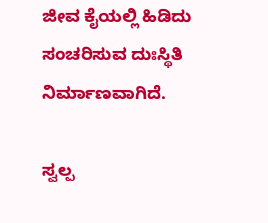ಜೀವ ಕೈಯಲ್ಲಿ ಹಿಡಿದು ಸಂಚರಿಸುವ ದುಃಸ್ಥಿತಿ ನಿರ್ಮಾಣವಾಗಿದೆ.

ಸ್ವಲ್ಪ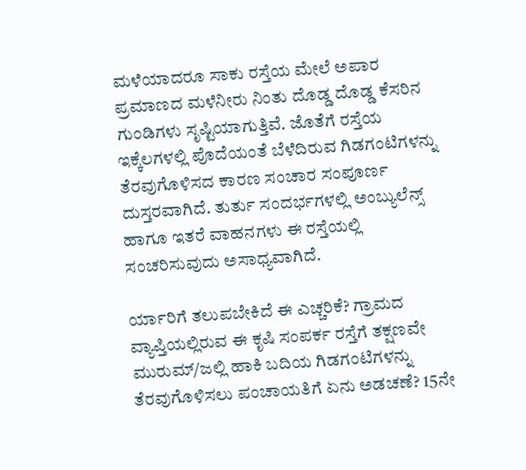ಮಳೆಯಾದರೂ ಸಾಕು ರಸ್ತೆಯ ಮೇಲೆ ಅಪಾರ ಪ್ರಮಾಣದ ಮಳೆನೀರು ನಿಂತು ದೊಡ್ಡ ದೊಡ್ಡ ಕೆಸರಿನ ಗುಂಡಿಗಳು ಸೃಷ್ಟಿಯಾಗುತ್ತಿವೆ. ಜೊತೆಗೆ ರಸ್ತೆಯ ಇಕ್ಕೆಲಗಳಲ್ಲಿ ಪೊದೆಯಂತೆ ಬೆಳೆದಿರುವ ಗಿಡಗಂಟಿಗಳನ್ನು ತೆರವುಗೊಳಿಸದ ಕಾರಣ ಸಂಚಾರ ಸಂಪೂರ್ಣ ದುಸ್ತರವಾಗಿದೆ. ತುರ್ತು ಸಂದರ್ಭಗಳಲ್ಲಿ ಅಂಬ್ಯುಲೆನ್ಸ್ ಹಾಗೂ ಇತರೆ ವಾಹನಗಳು ಈ ರಸ್ತೆಯಲ್ಲಿ ಸಂಚರಿಸುವುದು ಅಸಾಧ್ಯವಾಗಿದೆ.

ರ್ಯಾರಿಗೆ ತಲುಪಬೇಕಿದೆ ಈ ಎಚ್ಚರಿಕೆ? ಗ್ರಾಮದ ವ್ಯಾಪ್ತಿಯಲ್ಲಿರುವ ಈ ಕೃಷಿ ಸಂಪರ್ಕ ರಸ್ತೆಗೆ ತಕ್ಷಣವೇ ಮುರುಮ್/ಜಲ್ಲಿ ಹಾಕಿ ಬದಿಯ ಗಿಡಗಂಟಿಗಳನ್ನು ತೆರವುಗೊಳಿಸಲು ಪಂಚಾಯತಿಗೆ ಏನು ಅಡಚಣೆ? 15ನೇ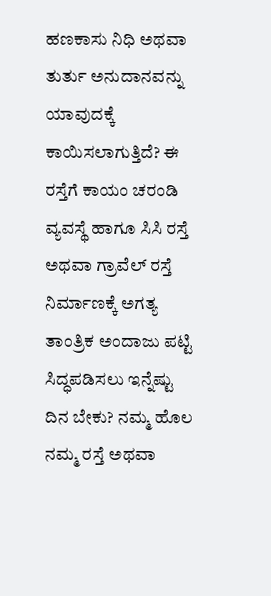ಹಣಕಾಸು ನಿಧಿ ಅಥವಾ ತುರ್ತು ಅನುದಾನವನ್ನು ಯಾವುದಕ್ಕೆ ಕಾಯಿಸಲಾಗುತ್ತಿದೆ? ಈ ರಸ್ತೆಗೆ ಕಾಯಂ ಚರಂಡಿ ವ್ಯವಸ್ಥೆ ಹಾಗೂ ಸಿಸಿ ರಸ್ತೆ ಅಥವಾ ಗ್ರಾವೆಲ್ ರಸ್ತೆ ನಿರ್ಮಾಣಕ್ಕೆ ಅಗತ್ಯ ತಾಂತ್ರಿಕ ಅಂದಾಜು ಪಟ್ಟಿ ಸಿದ್ಧಪಡಿಸಲು ಇನ್ನೆಷ್ಟು ದಿನ ಬೇಕು? ನಮ್ಮ ಹೊಲ ನಮ್ಮ ರಸ್ತೆ ಅಥವಾ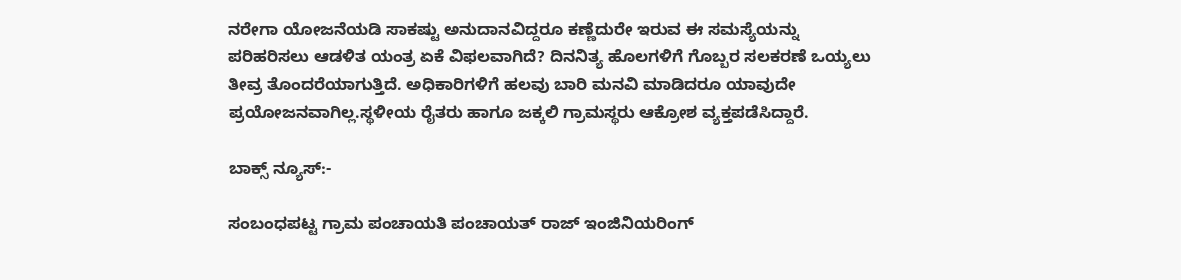ನರೇಗಾ ಯೋಜನೆಯಡಿ ಸಾಕಷ್ಟು ಅನುದಾನವಿದ್ದರೂ ಕಣ್ಣೆದುರೇ ಇರುವ ಈ ಸಮಸ್ಯೆಯನ್ನು ಪರಿಹರಿಸಲು ಆಡಳಿತ ಯಂತ್ರ ಏಕೆ ವಿಫಲವಾಗಿದೆ? ದಿನನಿತ್ಯ ಹೊಲಗಳಿಗೆ ಗೊಬ್ಬರ ಸಲಕರಣೆ ಒಯ್ಯಲು ತೀವ್ರ ತೊಂದರೆಯಾಗುತ್ತಿದೆ. ಅಧಿಕಾರಿಗಳಿಗೆ ಹಲವು ಬಾರಿ ಮನವಿ ಮಾಡಿದರೂ ಯಾವುದೇ ಪ್ರಯೋಜನವಾಗಿಲ್ಲ.ಸ್ಥಳೀಯ ರೈತರು ಹಾಗೂ ಜಕ್ಕಲಿ ಗ್ರಾಮಸ್ಥರು ಆಕ್ರೋಶ ವ್ಯಕ್ತಪಡೆಸಿದ್ದಾರೆ.

ಬಾಕ್ಸ್ ನ್ಯೂಸ್:-

ಸಂಬಂಧಪಟ್ಟ ಗ್ರಾಮ ಪಂಚಾಯತಿ ಪಂಚಾಯತ್ ರಾಜ್ ಇಂಜಿನಿಯರಿಂಗ್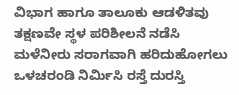ವಿಭಾಗ ಹಾಗೂ ತಾಲೂಕು ಆಡಳಿತವು ತಕ್ಷಣವೇ ಸ್ಥಳ ಪರಿಶೀಲನೆ ನಡೆಸಿ ಮಳೆನೀರು ಸರಾಗವಾಗಿ ಹರಿದುಹೋಗಲು ಒಳಚರಂಡಿ ನಿರ್ಮಿಸಿ ರಸ್ತೆ ದುರಸ್ತಿ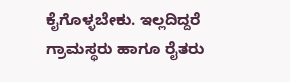ಕೈಗೊಳ್ಳಬೇಕು. ಇಲ್ಲದಿದ್ದರೆ ಗ್ರಾಮಸ್ಥರು ಹಾಗೂ ರೈತರು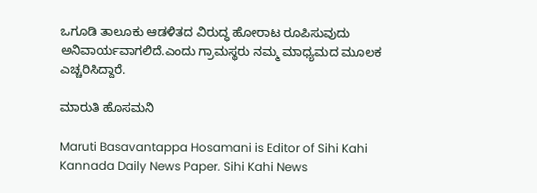ಒಗೂಡಿ ತಾಲೂಕು ಆಡಳಿತದ ವಿರುದ್ಧ ಹೋರಾಟ ರೂಪಿಸುವುದು ಅನಿವಾರ್ಯವಾಗಲಿದೆ.ಎಂದು ಗ್ರಾಮಸ್ಥರು ನಮ್ಮ ಮಾಧ್ಯಮದ ಮೂಲಕ ಎಚ್ಚರಿಸಿದ್ದಾರೆ.

ಮಾರುತಿ ಹೊಸಮನಿ

Maruti Basavantappa Hosamani is Editor of Sihi Kahi Kannada Daily News Paper. Sihi Kahi News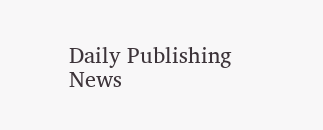Daily Publishing News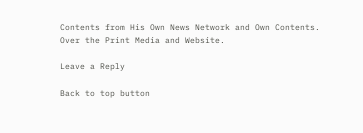Contents from His Own News Network and Own Contents. Over the Print Media and Website.

Leave a Reply

Back to top button